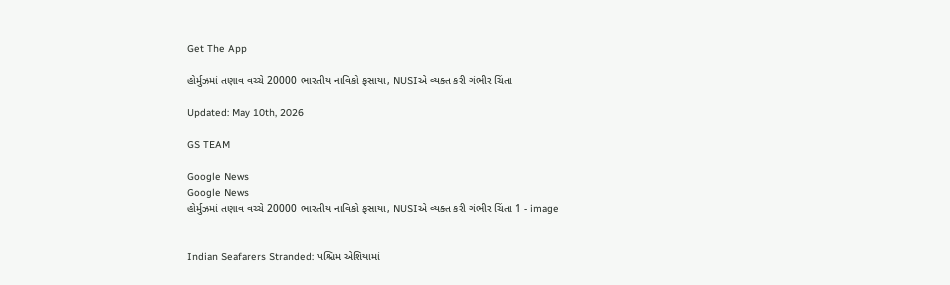Get The App

હોર્મુઝમાં તણાવ વચ્ચે 20000 ભારતીય નાવિકો ફસાયા, NUSIએ વ્યક્ત કરી ગંભીર ચિંતા

Updated: May 10th, 2026

GS TEAM

Google News
Google News
હોર્મુઝમાં તણાવ વચ્ચે 20000 ભારતીય નાવિકો ફસાયા, NUSIએ વ્યક્ત કરી ગંભીર ચિંતા 1 - image


Indian Seafarers Stranded: પશ્ચિમ એશિયામાં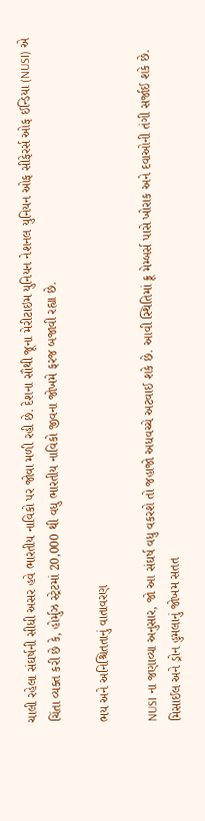ચાલી રહેલા સંઘર્ષની સીધી અસર હવે ભારતીય નાવિકો પર જોવા મળી રહી છે. દેશના સૌથી જૂના મેરીટાઇમ યુનિયન નેશનલ યુનિયન ઓફ સીફેરર્સ ઓફ ઈન્ડિયા (NUSI) એ ચિંતા વ્યક્ત કરી છે કે, હોર્મુઝ સ્ટ્રેટમાં 20,000 થી વધુ ભારતીય નાવિકો જીવના જોખમે ફરજ બજાવી રહ્યા છે.

ભય અને અનિશ્ચિતતાનું વાતાવરણ

NUSI ના જણાવ્યા અનુસાર, જો આ સંઘર્ષ વધુ વકરશે તો જહાજો અધવચ્ચે અટવાઈ શકે છે. આવી સ્થિતિમાં ક્રૂ મેમ્બર્સ પાસે ખોરાક અને દવાઓની તંગી સર્જાઈ શકે છે. મિસાઈલ અને ડ્રોન હુમલાનું જોખમ સતત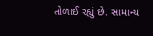તોળાઈ રહ્યું છે. સામાન્ય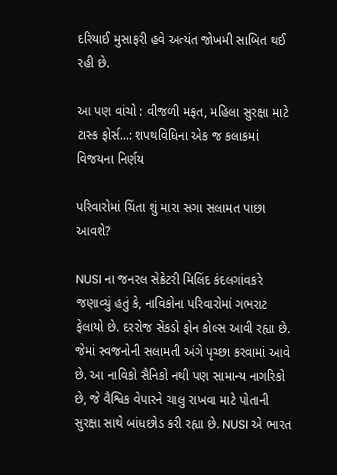દરિયાઈ મુસાફરી હવે અત્યંત જોખમી સાબિત થઈ રહી છે.

આ પણ વાંચો : વીજળી મફત, મહિલા સુરક્ષા માટે ટાસ્ક ફોર્સ...: શપથવિધિના એક જ કલાકમાં વિજયના નિર્ણય

પરિવારોમાં ચિંતા શું મારા સગા સલામત પાછા આવશે?

NUSI ના જનરલ સેક્રેટરી મિલિંદ કંદલગાંવકરે જણાવ્યું હતું કે, નાવિકોના પરિવારોમાં ગભરાટ ફેલાયો છે. દરરોજ સેંકડો ફોન કોલ્સ આવી રહ્યા છે. જેમાં સ્વજનોની સલામતી અંગે પૃચ્છા કરવામાં આવે છે. આ નાવિકો સૈનિકો નથી પણ સામાન્ય નાગરિકો છે, જે વૈશ્વિક વેપારને ચાલુ રાખવા માટે પોતાની સુરક્ષા સાથે બાંધછોડ કરી રહ્યા છે. NUSI એ ભારત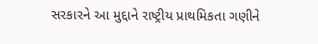સરકારને આ મુદ્દાને રાષ્ટ્રીય પ્રાથમિકતા ગણીને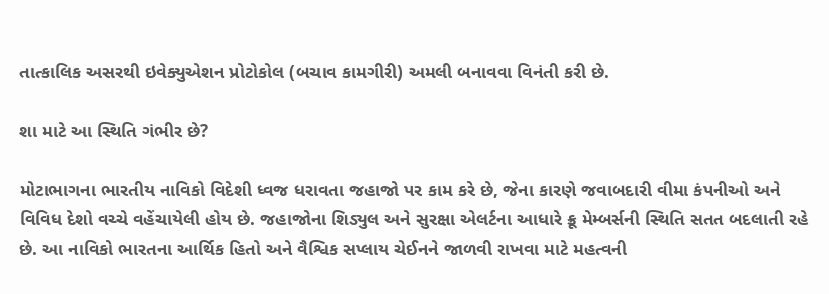તાત્કાલિક અસરથી ઇવેક્યુએશન પ્રોટોકોલ (બચાવ કામગીરી) અમલી બનાવવા વિનંતી કરી છે.

શા માટે આ સ્થિતિ ગંભીર છે?

મોટાભાગના ભારતીય નાવિકો વિદેશી ધ્વજ ધરાવતા જહાજો પર કામ કરે છે, જેના કારણે જવાબદારી વીમા કંપનીઓ અને વિવિધ દેશો વચ્ચે વહેંચાયેલી હોય છે. જહાજોના શિડ્યુલ અને સુરક્ષા એલર્ટના આધારે ક્રૂ મેમ્બર્સની સ્થિતિ સતત બદલાતી રહે છે. આ નાવિકો ભારતના આર્થિક હિતો અને વૈશ્વિક સપ્લાય ચેઈનને જાળવી રાખવા માટે મહત્વની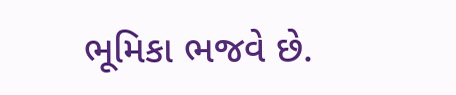ભૂમિકા ભજવે છે.